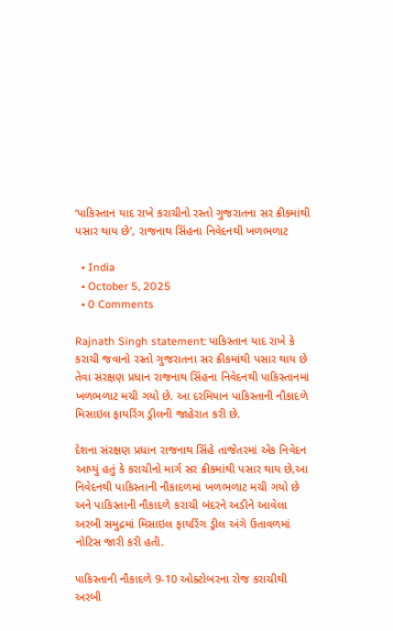‘પાકિસ્તાન યાદ રાખે કરાચીનો રસ્તો ગુજરાતના સર ક્રીકમાંથી પસાર થાય છે’, રાજનાથ સિંહના નિવેદનથી ખળભળાટ

  • India
  • October 5, 2025
  • 0 Comments

Rajnath Singh statement: પાકિસ્તાન યાદ રાખે કે કરાચી જવાનો રસ્તો ગુજરાતના સર ક્રીકમાંથી પસાર થાય છે તેવા સંરક્ષણ પ્રધાન રાજનાથ સિંહના નિવેદનથી પાકિસ્તાનમાં ખળભળાટ મચી ગયો છે. આ દરમિયાન પાકિસ્તાની નૌકાદળે મિસાઇલ ફાયરિંગ ડ્રીલની જાહેરાત કરી છે.

દેશના સંરક્ષણ પ્રધાન રાજનાથ સિંહે તાજેતરમાં એક નિવેદન આપ્યું હતું કે કરાચીનો માર્ગ સર ક્રીકમાંથી પસાર થાય છે,આ નિવેદનથી પાકિસ્તાની નૌકાદળમાં ખળભળાટ મચી ગયો છે અને પાકિસ્તાની નૌકાદળે કરાચી બંદરને અડીને આવેલા અરબી સમુદ્રમાં મિસાઇલ ફાયરિંગ ડ્રીલ અંગે ઉતાવળમાં નોટિસ જારી કરી હતી.

પાકિસ્તાની નૌકાદળે 9-10 ઓક્ટોબરના રોજ કરાચીથી અરબી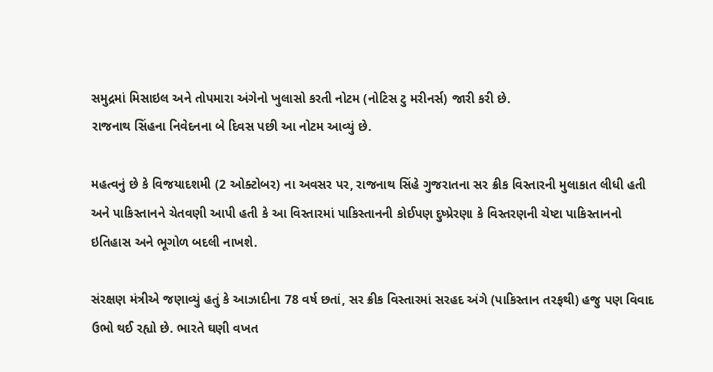સમુદ્રમાં મિસાઇલ અને તોપમારા અંગેનો ખુલાસો કરતી નોટમ (નોટિસ ટુ મરીનર્સ) જારી કરી છે.
રાજનાથ સિંહના નિવેદનના બે દિવસ પછી આ નોટમ આવ્યું છે.

મહત્વનું છે કે વિજયાદશમી (2 ઓક્ટોબર) ના અવસર પર, રાજનાથ સિંહે ગુજરાતના સર ક્રીક વિસ્તારની મુલાકાત લીધી હતી અને પાકિસ્તાનને ચેતવણી આપી હતી કે આ વિસ્તારમાં પાકિસ્તાનની કોઈપણ દુષ્પ્રેરણા કે વિસ્તરણની ચેષ્ટા પાકિસ્તાનનો ઇતિહાસ અને ભૂગોળ બદલી નાખશે.

સંરક્ષણ મંત્રીએ જણાવ્યું હતું કે આઝાદીના 78 વર્ષ છતાં, સર ક્રીક વિસ્તારમાં સરહદ અંગે (પાકિસ્તાન તરફથી) હજુ પણ વિવાદ ઉભો થઈ રહ્યો છે. ભારતે ઘણી વખત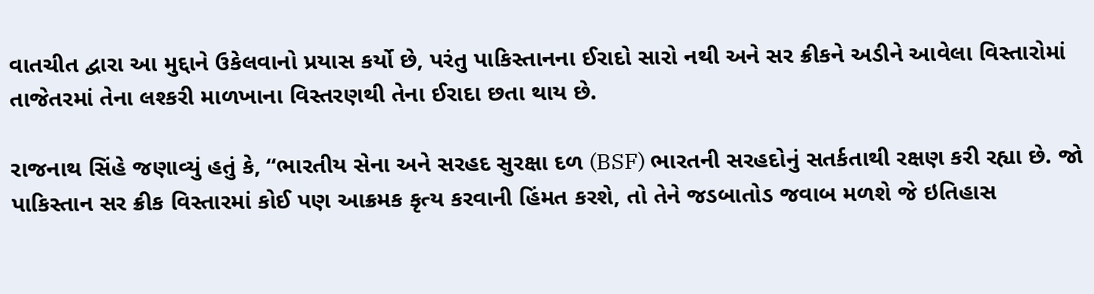વાતચીત દ્વારા આ મુદ્દાને ઉકેલવાનો પ્રયાસ કર્યો છે, પરંતુ પાકિસ્તાનના ઈરાદો સારો નથી અને સર ક્રીકને અડીને આવેલા વિસ્તારોમાં તાજેતરમાં તેના લશ્કરી માળખાના વિસ્તરણથી તેના ઈરાદા છતા થાય છે.

રાજનાથ સિંહે જણાવ્યું હતું કે, “ભારતીય સેના અને સરહદ સુરક્ષા દળ (BSF) ભારતની સરહદોનું સતર્કતાથી રક્ષણ કરી રહ્યા છે. જો પાકિસ્તાન સર ક્રીક વિસ્તારમાં કોઈ પણ આક્રમક કૃત્ય કરવાની હિંમત કરશે, તો તેને જડબાતોડ જવાબ મળશે જે ઇતિહાસ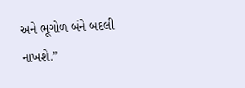અને ભૂગોળ બંને બદલી નાખશે.”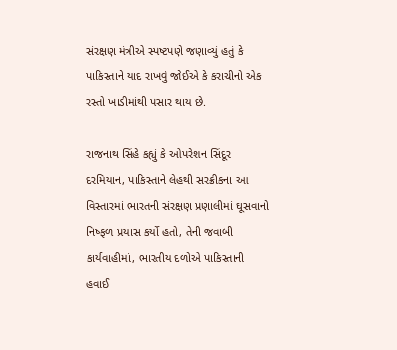સંરક્ષણ મંત્રીએ સ્પષ્ટપણે જણાવ્યું હતું કે પાકિસ્તાને યાદ રાખવું જોઈએ કે કરાચીનો એક રસ્તો ખાડીમાંથી પસાર થાય છે.

રાજનાથ સિંહે કહ્યું કે ઓપરેશન સિંદૂર દરમિયાન, પાકિસ્તાને લેહથી સરક્રીકના આ વિસ્તારમાં ભારતની સંરક્ષણ પ્રણાલીમાં ઘૂસવાનો નિષ્ફળ પ્રયાસ કર્યો હતો, તેની જવાબી કાર્યવાહીમાં, ભારતીય દળોએ પાકિસ્તાની હવાઈ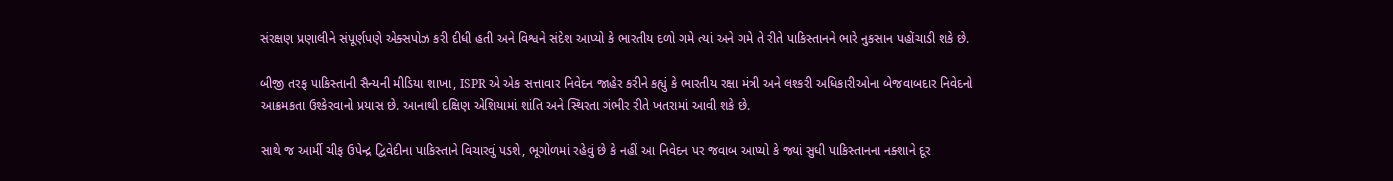સંરક્ષણ પ્રણાલીને સંપૂર્ણપણે એક્સપોઝ કરી દીધી હતી અને વિશ્વને સંદેશ આપ્યો કે ભારતીય દળો ગમે ત્યાં અને ગમે તે રીતે પાકિસ્તાનને ભારે નુકસાન પહોંચાડી શકે છે.

બીજી તરફ પાકિસ્તાની સૈન્યની મીડિયા શાખા, ISPR એ એક સત્તાવાર નિવેદન જાહેર કરીને કહ્યું કે ભારતીય રક્ષા મંત્રી અને લશ્કરી અધિકારીઓના બેજવાબદાર નિવેદનો આક્રમકતા ઉશ્કેરવાનો પ્રયાસ છે. આનાથી દક્ષિણ એશિયામાં શાંતિ અને સ્થિરતા ગંભીર રીતે ખતરામાં આવી શકે છે.

સાથે જ આર્મી ચીફ ઉપેન્દ્ર દ્વિવેદીના પાકિસ્તાને વિચારવું પડશે, ભૂગોળમાં રહેવું છે કે નહીં આ નિવેદન પર જવાબ આપ્યો કે જ્યાં સુધી પાકિસ્તાનના નક્શાને દૂર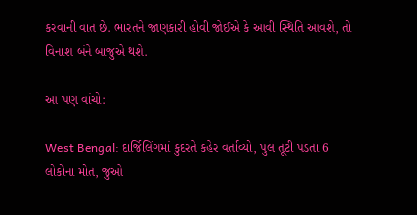કરવાની વાત છે. ભારતને જાણકારી હોવી જોઈએ કે આવી સ્થિતિ આવશે, તો વિનાશ બંને બાજુએ થશે.

આ પણ વાંચો:

West Bengal: દાર્જિલિંગમાં કુદરતે કહેર વર્તાવ્યો, પુલ તૂટી પડતા 6 લોકોના મોત, જુઓ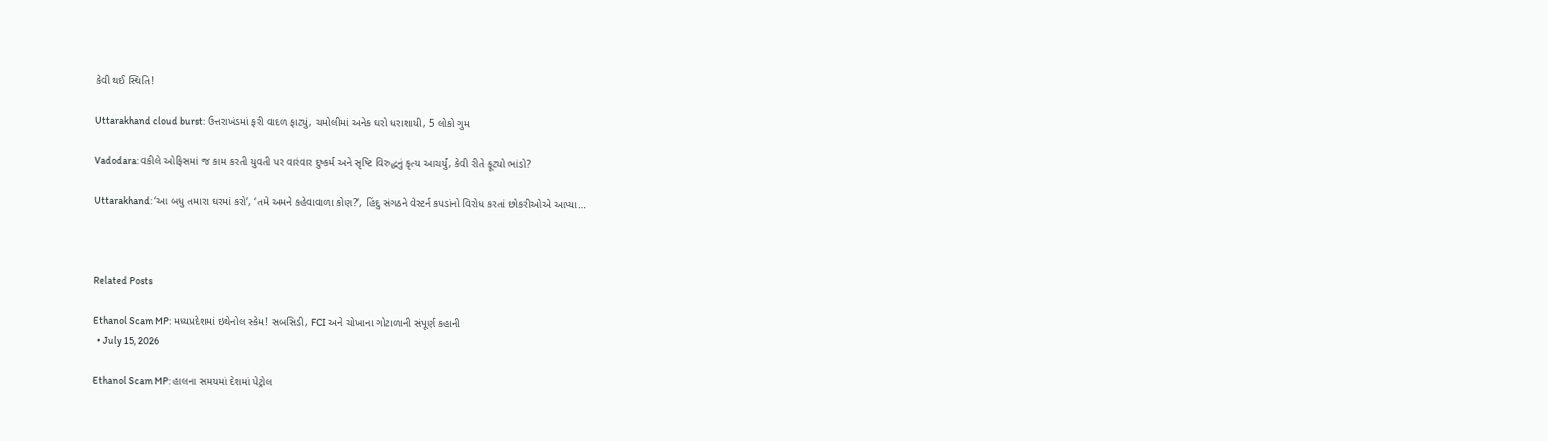કેવી થઈ સ્થિતિ!

Uttarakhand cloud burst: ઉત્તરાખંડમાં ફરી વાદળ ફાટ્યું, ચમોલીમાં અનેક ઘરો ધરાશાયી, 5 લોકો ગુમ

Vadodara: વકીલે ઓફિસમાં જ કામ કરતી યુવતી પર વારંવાર દુષ્કર્મ અને સૃષ્ટિ વિરુદ્ધનું કૃત્ય આચર્યું, કેવી રીતે ફૂટ્યો ભાંડો?

Uttarakhand: ‘આ બધુ તમારા ઘરમાં કરો’, ‘તમે અમને કહેવાવાળા કોણ?’, હિંદુ સંગઠને વેસ્ટર્ન કપડાંનો વિરોધ કરતાં છોકરીઓએ આપ્યા…



Related Posts

Ethanol Scam MP: મધ્યપ્રદેશમાં ઇથેનોલ સ્કેમ! સબસિડી, FCI અને ચોખાના ગોટાળાની સંપૂર્ણ કહાની
  • July 15, 2026

Ethanol Scam MP: હાલના સમયમાં દેશમાં પેટ્રોલ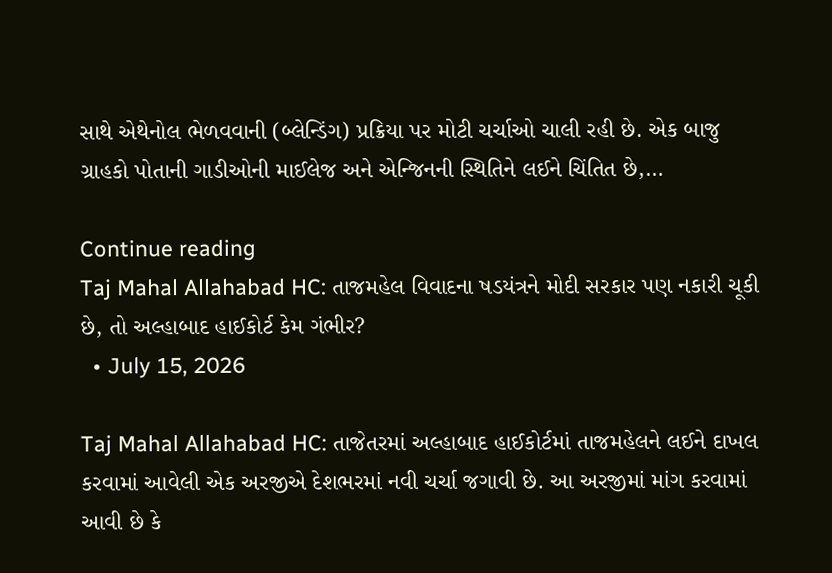સાથે એથેનોલ ભેળવવાની (બ્લેન્ડિંગ) પ્રક્રિયા પર મોટી ચર્ચાઓ ચાલી રહી છે. એક બાજુ ગ્રાહકો પોતાની ગાડીઓની માઈલેજ અને એન્જિનની સ્થિતિને લઈને ચિંતિત છે,…

Continue reading
Taj Mahal Allahabad HC: તાજમહેલ વિવાદના ષડયંત્રને મોદી સરકાર પણ નકારી ચૂકી છે, તો અલ્હાબાદ હાઈકોર્ટ કેમ ગંભીર?
  • July 15, 2026

Taj Mahal Allahabad HC: તાજેતરમાં અલ્હાબાદ હાઈકોર્ટમાં તાજમહેલને લઈને દાખલ કરવામાં આવેલી એક અરજીએ દેશભરમાં નવી ચર્ચા જગાવી છે. આ અરજીમાં માંગ કરવામાં આવી છે કે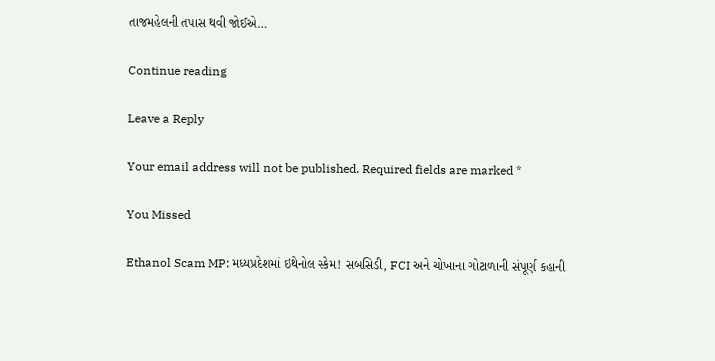તાજમહેલની તપાસ થવી જોઈએ…

Continue reading

Leave a Reply

Your email address will not be published. Required fields are marked *

You Missed

Ethanol Scam MP: મધ્યપ્રદેશમાં ઇથેનોલ સ્કેમ! સબસિડી, FCI અને ચોખાના ગોટાળાની સંપૂર્ણ કહાની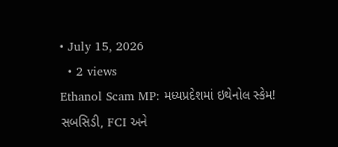• July 15, 2026
  • 2 views
Ethanol Scam MP: મધ્યપ્રદેશમાં ઇથેનોલ સ્કેમ! સબસિડી, FCI અને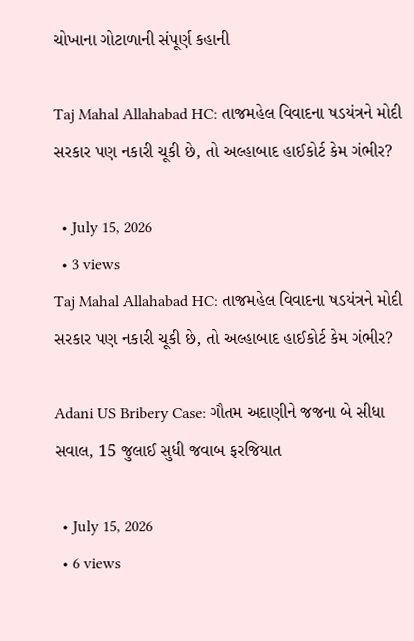ચોખાના ગોટાળાની સંપૂર્ણ કહાની

Taj Mahal Allahabad HC: તાજમહેલ વિવાદના ષડયંત્રને મોદી સરકાર પણ નકારી ચૂકી છે, તો અલ્હાબાદ હાઈકોર્ટ કેમ ગંભીર?

  • July 15, 2026
  • 3 views
Taj Mahal Allahabad HC: તાજમહેલ વિવાદના ષડયંત્રને મોદી સરકાર પણ નકારી ચૂકી છે, તો અલ્હાબાદ હાઈકોર્ટ કેમ ગંભીર?

Adani US Bribery Case: ગૌતમ અદાણીને જજના બે સીધા સવાલ, 15 જુલાઈ સુધી જવાબ ફરજિયાત

  • July 15, 2026
  • 6 views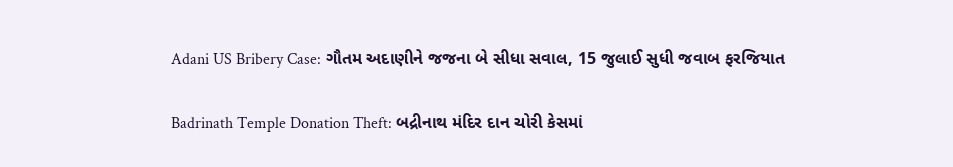Adani US Bribery Case: ગૌતમ અદાણીને જજના બે સીધા સવાલ, 15 જુલાઈ સુધી જવાબ ફરજિયાત

Badrinath Temple Donation Theft: બદ્રીનાથ મંદિર દાન ચોરી કેસમાં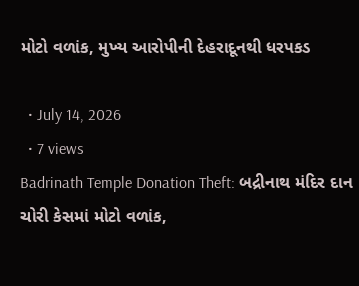મોટો વળાંક, મુખ્ય આરોપીની દેહરાદૂનથી ધરપકડ

  • July 14, 2026
  • 7 views
Badrinath Temple Donation Theft: બદ્રીનાથ મંદિર દાન ચોરી કેસમાં મોટો વળાંક,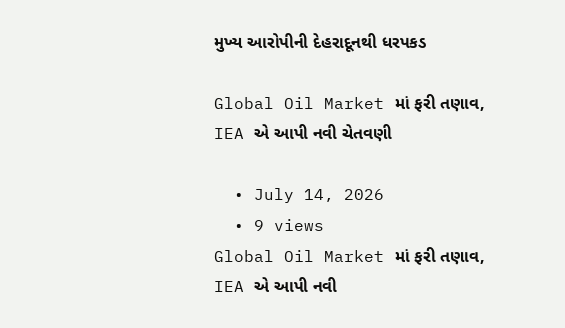મુખ્ય આરોપીની દેહરાદૂનથી ધરપકડ

Global Oil Market માં ફરી તણાવ, IEA એ આપી નવી ચેતવણી

  • July 14, 2026
  • 9 views
Global Oil Market માં ફરી તણાવ, IEA એ આપી નવી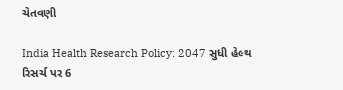ચેતવણી

India Health Research Policy: 2047 સુધી હેલ્થ રિસર્ચ પર 6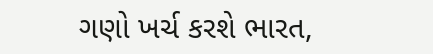ગણો ખર્ચ કરશે ભારત,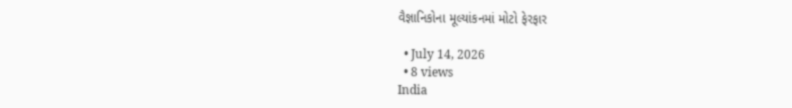વૈજ્ઞાનિકોના મૂલ્યાંકનમાં મોટો ફેરફાર

  • July 14, 2026
  • 8 views
India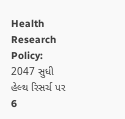Health Research Policy: 2047 સુધી હેલ્થ રિસર્ચ પર 6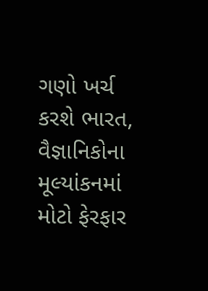ગણો ખર્ચ કરશે ભારત, વૈજ્ઞાનિકોના મૂલ્યાંકનમાં મોટો ફેરફાર